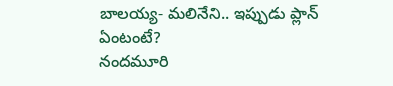బాలయ్య- మలినేని.. ఇప్పుడు ప్లాన్ ఏంటంటే?
నందమూరి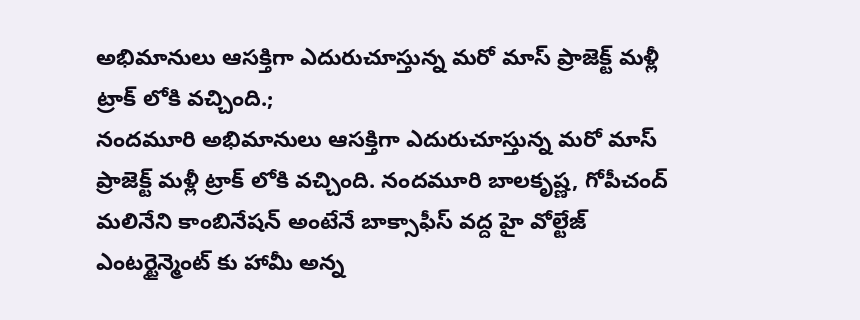అభిమానులు ఆసక్తిగా ఎదురుచూస్తున్న మరో మాస్ ప్రాజెక్ట్ మళ్లీ ట్రాక్ లోకి వచ్చింది.;
నందమూరి అభిమానులు ఆసక్తిగా ఎదురుచూస్తున్న మరో మాస్ ప్రాజెక్ట్ మళ్లీ ట్రాక్ లోకి వచ్చింది. నందమూరి బాలకృష్ణ, గోపీచంద్ మలినేని కాంబినేషన్ అంటేనే బాక్సాఫీస్ వద్ద హై వోల్టేజ్ ఎంటర్టైన్మెంట్ కు హామీ అన్న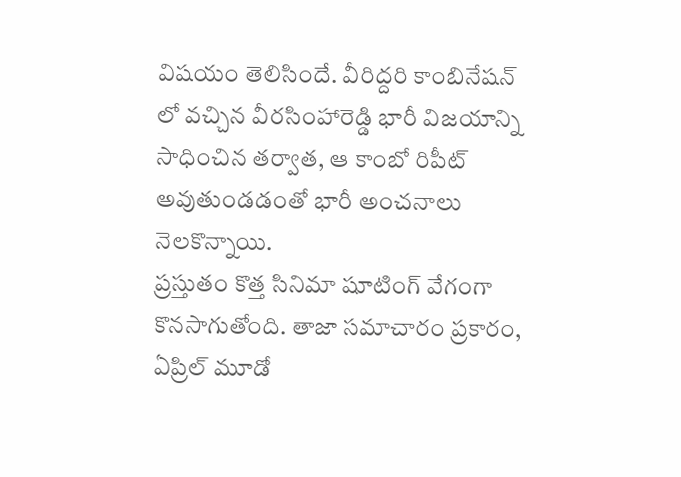విషయం తెలిసిందే. వీరిద్దరి కాంబినేషన్ లో వచ్చిన వీరసింహారెడ్డి భారీ విజయాన్ని సాధించిన తర్వాత, ఆ కాంబో రిపీట్ అవుతుండడంతో భారీ అంచనాలు నెలకొన్నాయి.
ప్రస్తుతం కొత్త సినిమా షూటింగ్ వేగంగా కొనసాగుతోంది. తాజా సమాచారం ప్రకారం, ఏప్రిల్ మూడో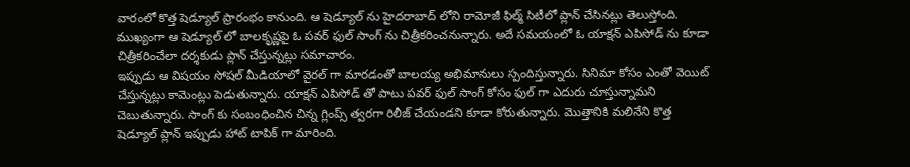వారంలో కొత్త షెడ్యూల్ ప్రారంభం కానుంది. ఆ షెడ్యూల్ ను హైదరాబాద్ లోని రామోజీ ఫిల్మ్ సిటీలో ప్లాన్ చేసినట్లు తెలుస్తోంది. ముఖ్యంగా ఆ షెడ్యూల్ లో బాలకృష్ణపై ఓ పవర్ ఫుల్ సాంగ్ ను చిత్రీకరించనున్నారు. అదే సమయంలో ఓ యాక్షన్ ఎపిసోడ్ ను కూడా చిత్రీకరించేలా దర్శకుడు ప్లాన్ చేస్తున్నట్లు సమాచారం.
ఇప్పుడు ఆ విషయం సోషల్ మీడియాలో వైరల్ గా మారడంతో బాలయ్య అభిమానులు స్పందిస్తున్నారు. సినిమా కోసం ఎంతో వెయిట్ చేస్తున్నట్లు కామెంట్లు పెడుతున్నారు. యాక్షన్ ఎపిసోడ్ తో పాటు పవర్ ఫుల్ సాంగ్ కోసం ఫుల్ గా ఎదురు చూస్తున్నామని చెబుతున్నారు. సాంగ్ కు సంబంధించిన చిన్న గ్లింప్స్ త్వరగా రిలీజ్ చేయండని కూడా కోరుతున్నారు. మొత్తానికి మలినేని కొత్త షెడ్యూల్ ప్లాన్ ఇప్పుడు హాట్ టాపిక్ గా మారింది.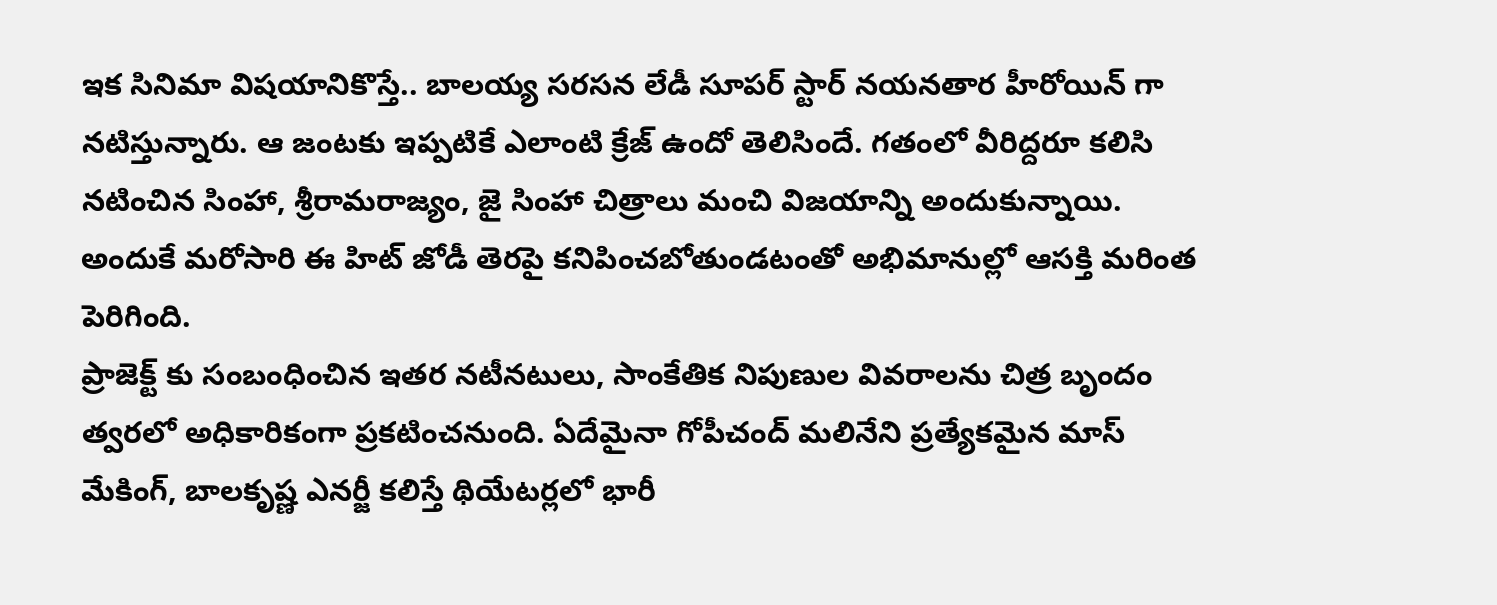ఇక సినిమా విషయానికొస్తే.. బాలయ్య సరసన లేడీ సూపర్ స్టార్ నయనతార హీరోయిన్ గా నటిస్తున్నారు. ఆ జంటకు ఇప్పటికే ఎలాంటి క్రేజ్ ఉందో తెలిసిందే. గతంలో వీరిద్దరూ కలిసి నటించిన సింహా, శ్రీరామరాజ్యం, జై సింహా చిత్రాలు మంచి విజయాన్ని అందుకున్నాయి. అందుకే మరోసారి ఈ హిట్ జోడీ తెరపై కనిపించబోతుండటంతో అభిమానుల్లో ఆసక్తి మరింత పెరిగింది.
ప్రాజెక్ట్ కు సంబంధించిన ఇతర నటీనటులు, సాంకేతిక నిపుణుల వివరాలను చిత్ర బృందం త్వరలో అధికారికంగా ప్రకటించనుంది. ఏదేమైనా గోపీచంద్ మలినేని ప్రత్యేకమైన మాస్ మేకింగ్, బాలకృష్ణ ఎనర్జీ కలిస్తే థియేటర్లలో భారీ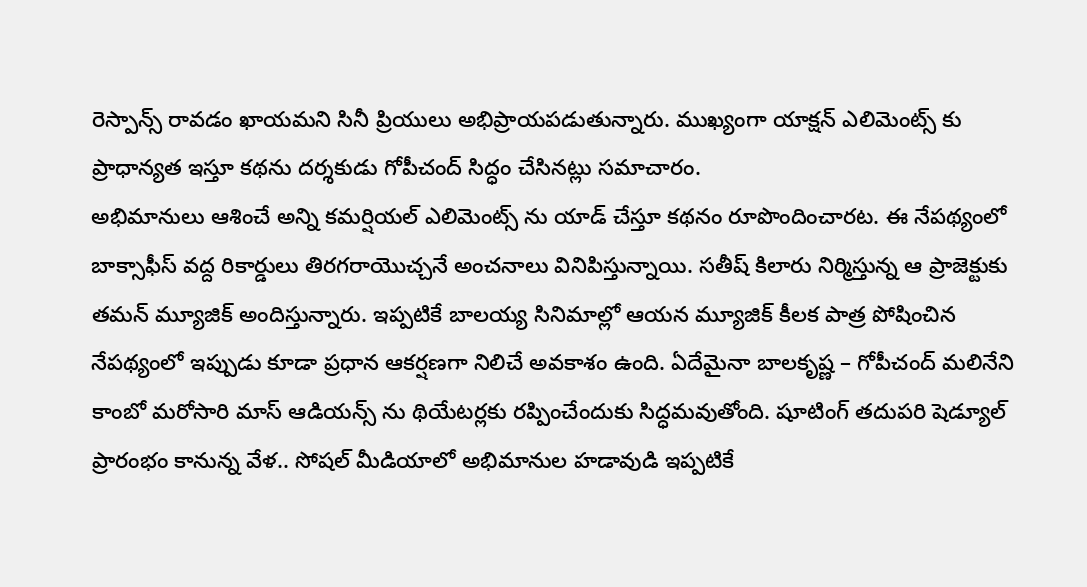రెస్పాన్స్ రావడం ఖాయమని సినీ ప్రియులు అభిప్రాయపడుతున్నారు. ముఖ్యంగా యాక్షన్ ఎలిమెంట్స్ కు ప్రాధాన్యత ఇస్తూ కథను దర్శకుడు గోపీచంద్ సిద్ధం చేసినట్లు సమాచారం.
అభిమానులు ఆశించే అన్ని కమర్షియల్ ఎలిమెంట్స్ ను యాడ్ చేస్తూ కథనం రూపొందించారట. ఈ నేపథ్యంలో బాక్సాఫీస్ వద్ద రికార్డులు తిరగరాయొచ్చనే అంచనాలు వినిపిస్తున్నాయి. సతీష్ కిలారు నిర్మిస్తున్న ఆ ప్రాజెక్టుకు తమన్ మ్యూజిక్ అందిస్తున్నారు. ఇప్పటికే బాలయ్య సినిమాల్లో ఆయన మ్యూజిక్ కీలక పాత్ర పోషించిన నేపథ్యంలో ఇప్పుడు కూడా ప్రధాన ఆకర్షణగా నిలిచే అవకాశం ఉంది. ఏదేమైనా బాలకృష్ణ – గోపీచంద్ మలినేని కాంబో మరోసారి మాస్ ఆడియన్స్ ను థియేటర్లకు రప్పించేందుకు సిద్ధమవుతోంది. షూటింగ్ తదుపరి షెడ్యూల్ ప్రారంభం కానున్న వేళ.. సోషల్ మీడియాలో అభిమానుల హడావుడి ఇప్పటికే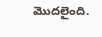మొదలైంది.